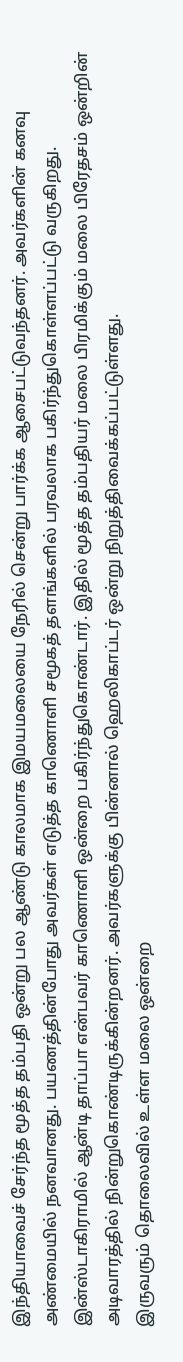இந்தியாவைச் சேர்ந்த மூத்த தம்பதி ஒன்று பல ஆண்டு காலமாக இமயமலையை நேரில் சென்று பார்க்க ஆசைபட்டுவந்தனர். அவர்களின் கனவு அண்மையில் நனவானது. பயணத்தின்போது அவர்கள் எடுத்த காணொளி சமூகத் தளங்களில் பரவலாக பகிர்ந்துகொள்ளப்பட்டு வருகிறது.
இன்ஸ்டாகிராமில் ஆன்டி தாப்பா என்பவர் காணொளி ஒன்றை பகிர்ந்துகொண்டார். இதில் மூத்த தம்பதியர் மலை பிரமிக்கும் மலை பிரேதசம் ஒன்றின் அடிவாரத்தில் நின்றுகொண்டிருக்கின்றனர். அவர்களுக்கு பின்னால் ஹெலிகாப்டர் ஒன்று நிறுத்திவைக்கப்பட்டுள்ளது.
இருவரும் தொலைவில் உள்ள மலை ஒன்றை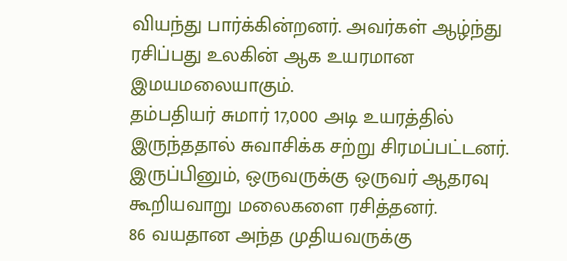வியந்து பார்க்கின்றனர். அவர்கள் ஆழ்ந்து ரசிப்பது உலகின் ஆக உயரமான இமயமலையாகும்.
தம்பதியர் சுமார் 17,000 அடி உயரத்தில் இருந்ததால் சுவாசிக்க சற்று சிரமப்பட்டனர். இருப்பினும், ஒருவருக்கு ஒருவர் ஆதரவு கூறியவாறு மலைகளை ரசித்தனர்.
86 வயதான அந்த முதியவருக்கு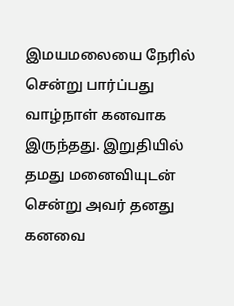இமயமலையை நேரில் சென்று பார்ப்பது வாழ்நாள் கனவாக இருந்தது. இறுதியில் தமது மனைவியுடன் சென்று அவர் தனது கனவை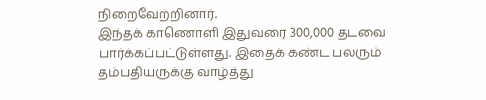நிறைவேற்றினார்.
இந்தக் காணொளி இதுவரை 300,000 தடவை பார்க்கப்பட்டுள்ளது. இதைக் கண்ட பலரும் தம்பதியருக்கு வாழ்த்து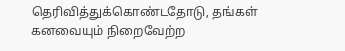தெரிவித்துக்கொண்டதோடு, தங்கள் கனவையும் நிறைவேற்ற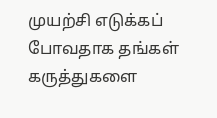முயற்சி எடுக்கப் போவதாக தங்கள் கருத்துகளை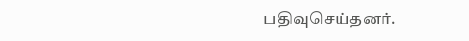பதிவுசெய்தனர்.